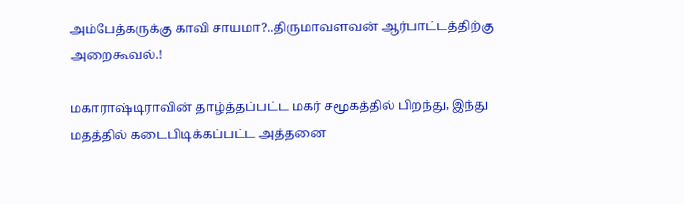அம்பேத்கருக்கு காவி சாயமா?..திருமாவளவன் ஆர்பாட்டத்திற்கு அறைகூவல்.!

மகாராஷ்டிராவின் தாழ்த்தப்பட்ட மகர் சமூகத்தில் பிறந்து, இந்து மதத்தில் கடைபிடிக்கப்பட்ட அத்தனை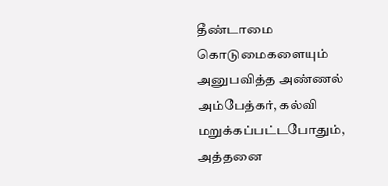தீண்டாமை கொடுமைகளையும் அனுபவித்த அண்ணல் அம்பேத்கர், கல்வி மறுக்கப்பட்டபோதும், அத்தனை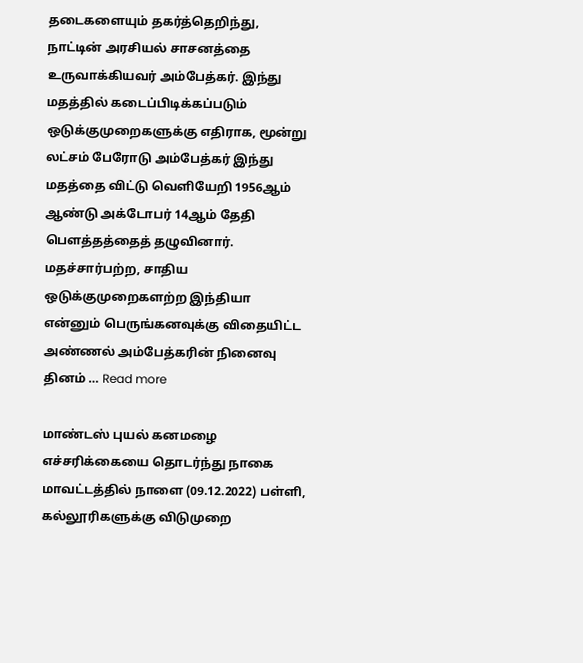தடைகளையும் தகர்த்தெறிந்து, நாட்டின் அரசியல் சாசனத்தை உருவாக்கியவர் அம்பேத்கர். இந்து மதத்தில் கடைப்பிடிக்கப்படும் ஒடுக்குமுறைகளுக்கு எதிராக, மூன்று லட்சம் பேரோடு அம்பேத்கர் இந்து மதத்தை விட்டு வெளியேறி 1956ஆம் ஆண்டு அக்டோபர் 14ஆம் தேதி பௌத்தத்தைத் தழுவினார். மதச்சார்பற்ற, சாதிய ஒடுக்குமுறைகளற்ற இந்தியா என்னும் பெருங்கனவுக்கு விதையிட்ட அண்ணல் அம்பேத்கரின் நினைவு தினம் … Read more

மாண்டஸ் புயல் கனமழை எச்சரிக்கையை தொடர்ந்து நாகை மாவட்டத்தில் நாளை (09.12.2022) பள்ளி, கல்லூரிகளுக்கு விடுமுறை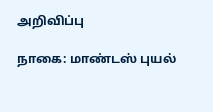அறிவிப்பு

நாகை: மாண்டஸ் புயல்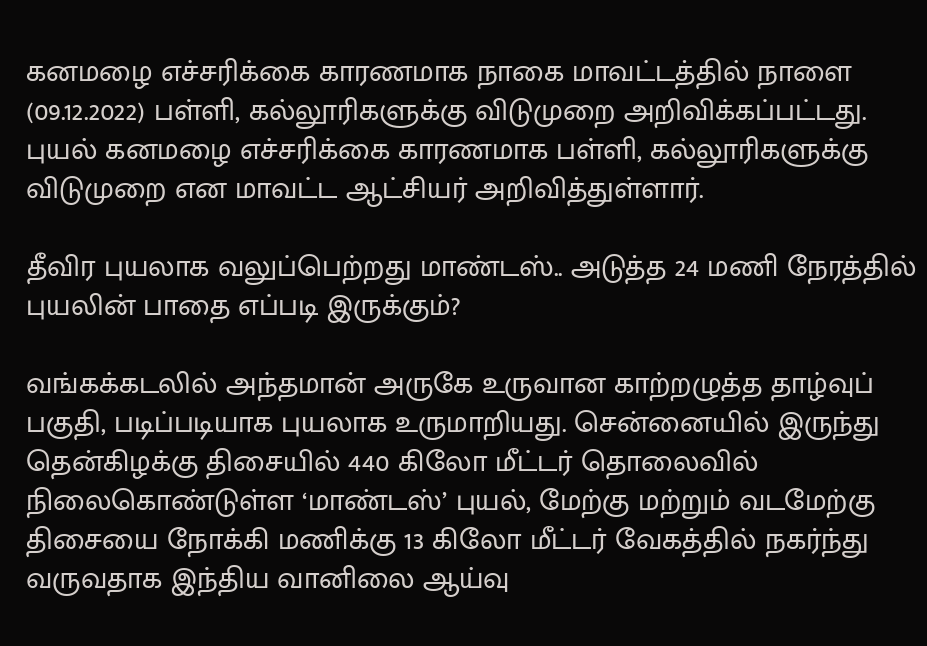கனமழை எச்சரிக்கை காரணமாக நாகை மாவட்டத்தில் நாளை (09.12.2022) பள்ளி, கல்லூரிகளுக்கு விடுமுறை அறிவிக்கப்பட்டது. புயல் கனமழை எச்சரிக்கை காரணமாக பள்ளி, கல்லூரிகளுக்கு விடுமுறை என மாவட்ட ஆட்சியர் அறிவித்துள்ளார்.

தீவிர புயலாக வலுப்பெற்றது மாண்டஸ்.. அடுத்த 24 மணி நேரத்தில் புயலின் பாதை எப்படி இருக்கும்?

வங்கக்கடலில் அந்தமான் அருகே உருவான காற்றழுத்த தாழ்வுப் பகுதி, படிப்படியாக புயலாக உருமாறியது. சென்னையில் இருந்து தென்கிழக்கு திசையில் 440 கிலோ மீட்டர் தொலைவில் நிலைகொண்டுள்ள ‘மாண்டஸ்’ புயல், மேற்கு மற்றும் வடமேற்கு திசையை நோக்கி மணிக்கு 13 கிலோ மீட்டர் வேகத்தில் நகர்ந்து வருவதாக இந்திய வானிலை ஆய்வு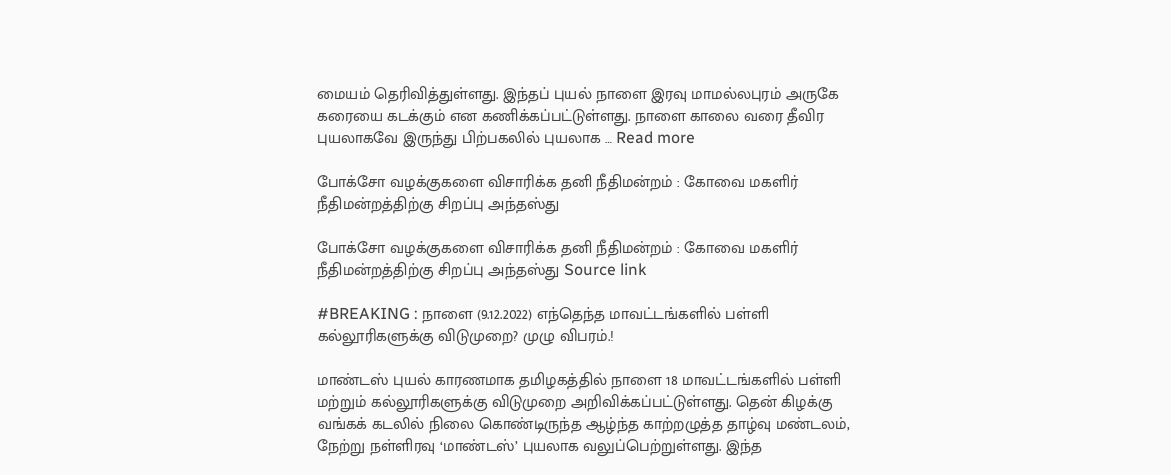மையம் தெரிவித்துள்ளது. இந்தப் புயல் நாளை இரவு மாமல்லபுரம் அருகே கரையை கடக்கும் என கணிக்கப்பட்டுள்ளது. நாளை காலை வரை தீவிர புயலாகவே இருந்து பிற்பகலில் புயலாக … Read more

போக்சோ வழக்குகளை விசாரிக்க தனி நீதிமன்றம் : கோவை மகளிர் நீதிமன்றத்திற்கு சிறப்பு அந்தஸ்து

போக்சோ வழக்குகளை விசாரிக்க தனி நீதிமன்றம் : கோவை மகளிர் நீதிமன்றத்திற்கு சிறப்பு அந்தஸ்து Source link

#BREAKING : நாளை (9.12.2022) எந்தெந்த மாவட்டங்களில் பள்ளி கல்லூரிகளுக்கு விடுமுறை? முழு விபரம்.!

மாண்டஸ் புயல் காரணமாக தமிழகத்தில் நாளை 18 மாவட்டங்களில் பள்ளி மற்றும் கல்லூரிகளுக்கு விடுமுறை அறிவிக்கப்பட்டுள்ளது. தென் கிழக்கு வங்கக் கடலில் நிலை கொண்டிருந்த ஆழ்ந்த காற்றழுத்த தாழ்வு மண்டலம், நேற்று நள்ளிரவு ‘மாண்டஸ்’ புயலாக வலுப்பெற்றுள்ளது. இந்த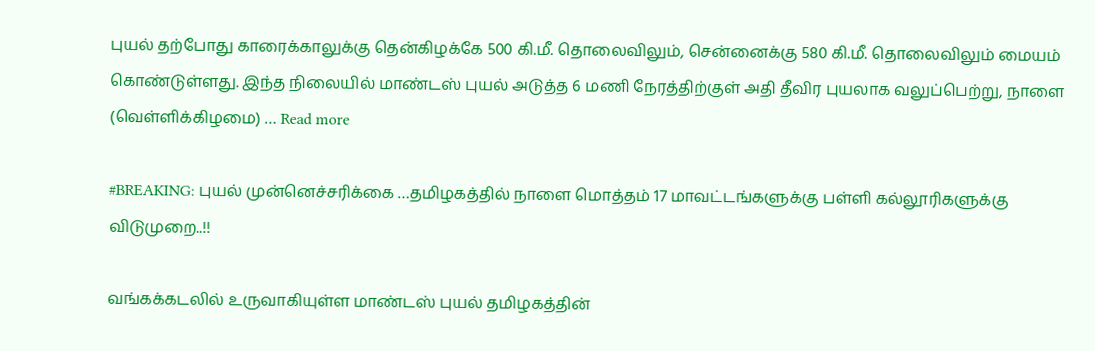புயல் தற்போது காரைக்காலுக்கு தென்கிழக்கே 500 கி.மீ. தொலைவிலும், சென்னைக்கு 580 கி.மீ. தொலைவிலும் மையம் கொண்டுள்ளது. இந்த நிலையில் மாண்டஸ் புயல் அடுத்த 6 மணி நேரத்திற்குள் அதி தீவிர புயலாக வலுப்பெற்று, நாளை (வெள்ளிக்கிழமை) … Read more

#BREAKING: புயல் முன்னெச்சரிக்கை …தமிழகத்தில் நாளை மொத்தம் 17 மாவட்டங்களுக்கு பள்ளி கல்லூரிகளுக்கு விடுமுறை..!!

வங்கக்கடலில் உருவாகியுள்ள மாண்டஸ் புயல் தமிழகத்தின்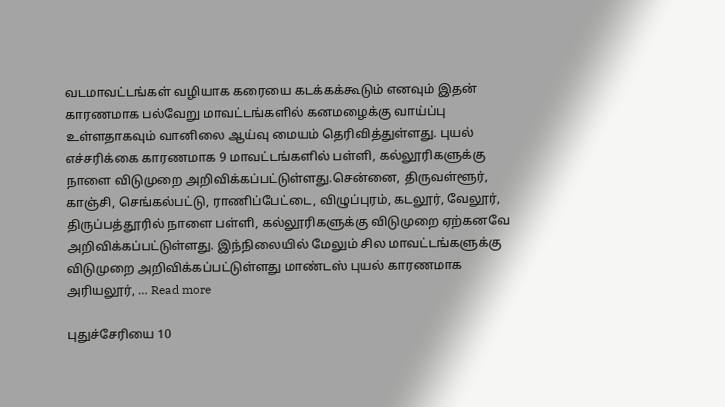வடமாவட்டங்கள் வழியாக கரையை கடக்கக்கூடும் எனவும் இதன் காரணமாக பல்வேறு மாவட்டங்களில் கனமழைக்கு வாய்ப்பு உள்ளதாகவும் வானிலை ஆய்வு மையம் தெரிவித்துள்ளது. புயல் எச்சரிக்கை காரணமாக 9 மாவட்டங்களில் பள்ளி, கல்லூரிகளுக்கு நாளை விடுமுறை அறிவிக்கப்பட்டுள்ளது.சென்னை, திருவள்ளூர், காஞ்சி, செங்கல்பட்டு, ராணிப்பேட்டை, விழுப்புரம், கடலூர், வேலூர், திருப்பத்தூரில் நாளை பள்ளி, கல்லூரிகளுக்கு விடுமுறை ஏற்கனவே அறிவிக்கப்பட்டுள்ளது. இந்நிலையில் மேலும் சில மாவட்டங்களுக்கு விடுமுறை அறிவிக்கப்பட்டுள்ளது மாண்டஸ் புயல் காரணமாக அரியலூர், … Read more

புதுச்சேரியை 10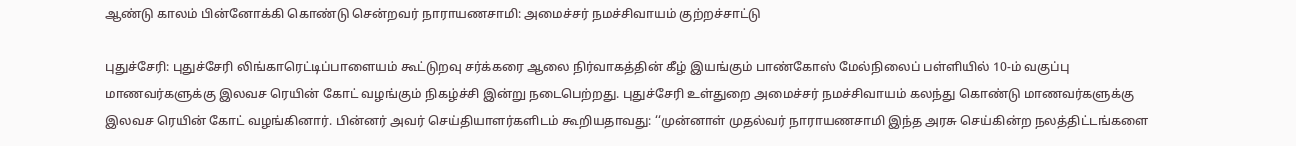ஆண்டு காலம் பின்னோக்கி கொண்டு சென்றவர் நாராயணசாமி: அமைச்சர் நமச்சிவாயம் குற்றச்சாட்டு

புதுச்சேரி: புதுச்சேரி லிங்காரெட்டிப்பாளையம் கூட்டுறவு சர்க்கரை ஆலை நிர்வாகத்தின் கீழ் இயங்கும் பாண்கோஸ் மேல்நிலைப் பள்ளியில் 10-ம் வகுப்பு மாணவர்களுக்கு இலவச ரெயின் கோட் வழங்கும் நிகழ்ச்சி இன்று நடைபெற்றது. புதுச்சேரி உள்துறை அமைச்சர் நமச்சிவாயம் கலந்து கொண்டு மாணவர்களுக்கு இலவச ரெயின் கோட் வழங்கினார். பின்னர் அவர் செய்தியாளர்களிடம் கூறியதாவது: ‘‘முன்னாள் முதல்வர் நாராயணசாமி இந்த அரசு செய்கின்ற நலத்திட்டங்களை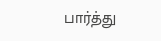பார்த்து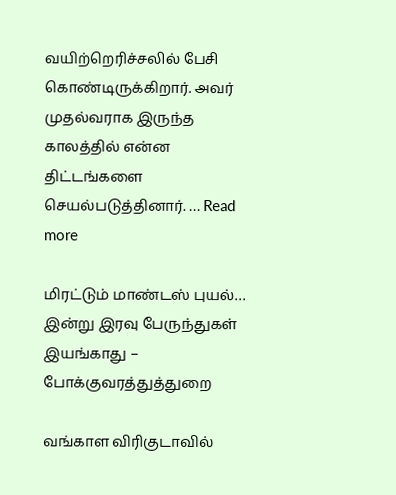வயிற்றெரிச்சலில் பேசி கொண்டிருக்கிறார். அவர் முதல்வராக இருந்த காலத்தில் என்ன திட்டங்களை செயல்படுத்தினார். … Read more

மிரட்டும் மாண்டஸ் புயல்… இன்று இரவு பேருந்துகள் இயங்காது – போக்குவரத்துத்துறை

வங்காள விரிகுடாவில்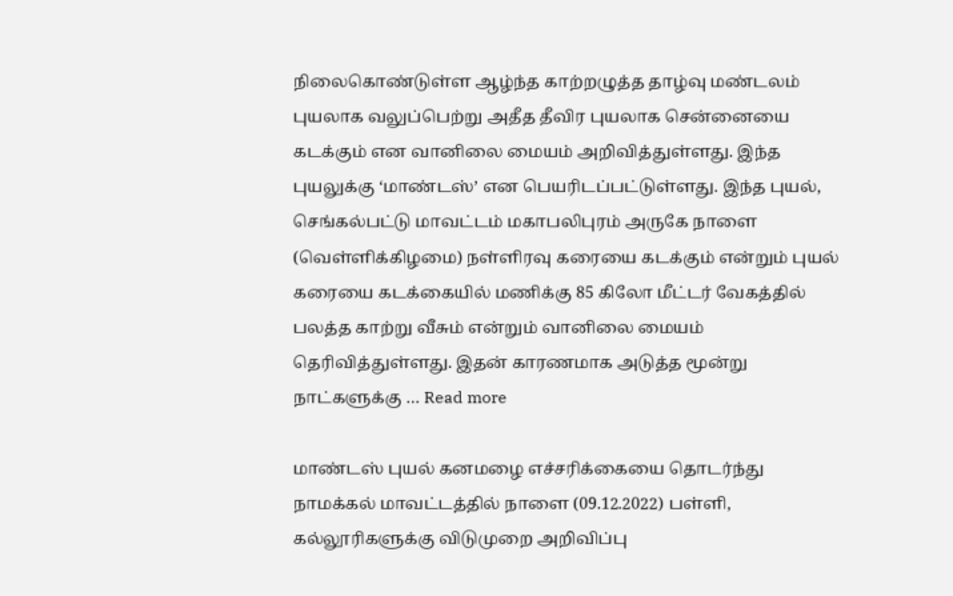நிலைகொண்டுள்ள ஆழ்ந்த காற்றழுத்த தாழ்வு மண்டலம் புயலாக வலுப்பெற்று அதீத தீவிர புயலாக சென்னையை கடக்கும் என வானிலை மையம் அறிவித்துள்ளது. இந்த புயலுக்கு ‘மாண்டஸ்’ என பெயரிடப்பட்டுள்ளது. இந்த புயல், செங்கல்பட்டு மாவட்டம் மகாபலிபுரம் அருகே நாளை (வெள்ளிக்கிழமை) நள்ளிரவு கரையை கடக்கும் என்றும் புயல் கரையை கடக்கையில் மணிக்கு 85 கிலோ மீட்டர் வேகத்தில் பலத்த காற்று வீசும் என்றும் வானிலை மையம் தெரிவித்துள்ளது. இதன் காரணமாக அடுத்த மூன்று நாட்களுக்கு … Read more

மாண்டஸ் புயல் கனமழை எச்சரிக்கையை தொடர்ந்து நாமக்கல் மாவட்டத்தில் நாளை (09.12.2022) பள்ளி, கல்லூரிகளுக்கு விடுமுறை அறிவிப்பு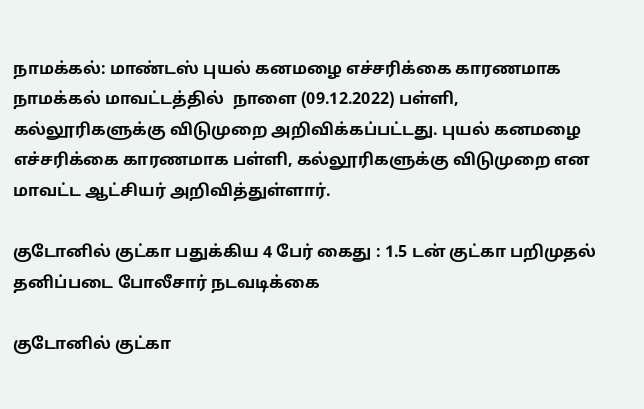நாமக்கல்: மாண்டஸ் புயல் கனமழை எச்சரிக்கை காரணமாக நாமக்கல் மாவட்டத்தில்  நாளை (09.12.2022) பள்ளி, கல்லூரிகளுக்கு விடுமுறை அறிவிக்கப்பட்டது. புயல் கனமழை எச்சரிக்கை காரணமாக பள்ளி, கல்லூரிகளுக்கு விடுமுறை என மாவட்ட ஆட்சியர் அறிவித்துள்ளார்.

குடோனில் குட்கா பதுக்கிய 4 பேர் கைது : 1.5 டன் குட்கா பறிமுதல் தனிப்படை போலீசார் நடவடிக்கை

குடோனில் குட்கா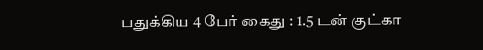பதுக்கிய 4 பேர் கைது : 1.5 டன் குட்கா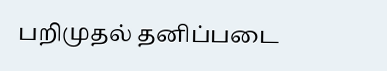பறிமுதல் தனிப்படை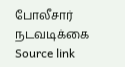போலீசார் நடவடிக்கை Source link